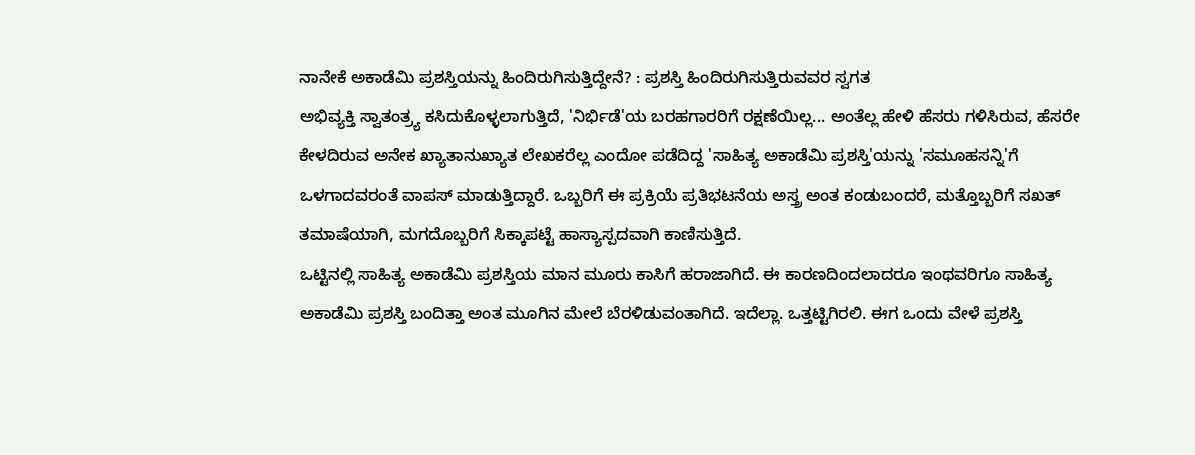ನಾನೇಕೆ ಅಕಾಡೆಮಿ ಪ್ರಶಸ್ತಿಯನ್ನು ಹಿಂದಿರುಗಿಸುತ್ತಿದ್ದೇನೆ? : ಪ್ರಶಸ್ತಿ ಹಿಂದಿರುಗಿಸುತ್ತಿರುವವರ ಸ್ವಗತ
ಅಭಿವ್ಯಕ್ತಿ ಸ್ವಾತಂತ್ರ್ಯ ಕಸಿದುಕೊಳ್ಳಲಾಗುತ್ತಿದೆ, 'ನಿರ್ಭಿಡೆ'ಯ ಬರಹಗಾರರಿಗೆ ರಕ್ಷಣೆಯಿಲ್ಲ... ಅಂತೆಲ್ಲ ಹೇಳಿ ಹೆಸರು ಗಳಿಸಿರುವ, ಹೆಸರೇ ಕೇಳದಿರುವ ಅನೇಕ ಖ್ಯಾತಾನುಖ್ಯಾತ ಲೇಖಕರೆಲ್ಲ ಎಂದೋ ಪಡೆದಿದ್ದ 'ಸಾಹಿತ್ಯ ಅಕಾಡೆಮಿ ಪ್ರಶಸ್ತಿ'ಯನ್ನು 'ಸಮೂಹಸನ್ನಿ'ಗೆ ಒಳಗಾದವರಂತೆ ವಾಪಸ್ ಮಾಡುತ್ತಿದ್ದಾರೆ. ಒಬ್ಬರಿಗೆ ಈ ಪ್ರಕ್ರಿಯೆ ಪ್ರತಿಭಟನೆಯ ಅಸ್ತ್ರ ಅಂತ ಕಂಡುಬಂದರೆ, ಮತ್ತೊಬ್ಬರಿಗೆ ಸಖತ್ ತಮಾಷೆಯಾಗಿ, ಮಗದೊಬ್ಬರಿಗೆ ಸಿಕ್ಕಾಪಟ್ಟೆ ಹಾಸ್ಯಾಸ್ಪದವಾಗಿ ಕಾಣಿಸುತ್ತಿದೆ.
ಒಟ್ಟಿನಲ್ಲಿ ಸಾಹಿತ್ಯ ಅಕಾಡೆಮಿ ಪ್ರಶಸ್ತಿಯ ಮಾನ ಮೂರು ಕಾಸಿಗೆ ಹರಾಜಾಗಿದೆ. ಈ ಕಾರಣದಿಂದಲಾದರೂ ಇಂಥವರಿಗೂ ಸಾಹಿತ್ಯ ಅಕಾಡೆಮಿ ಪ್ರಶಸ್ತಿ ಬಂದಿತ್ತಾ ಅಂತ ಮೂಗಿನ ಮೇಲೆ ಬೆರಳಿಡುವಂತಾಗಿದೆ. ಇದೆಲ್ಲಾ. ಒತ್ತಟ್ಟಿಗಿರಲಿ. ಈಗ ಒಂದು ವೇಳೆ ಪ್ರಶಸ್ತಿ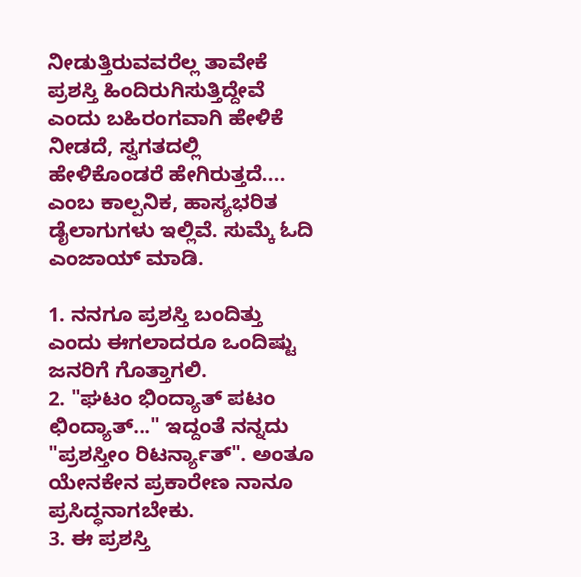ನೀಡುತ್ತಿರುವವರೆಲ್ಲ ತಾವೇಕೆ ಪ್ರಶಸ್ತಿ ಹಿಂದಿರುಗಿಸುತ್ತಿದ್ದೇವೆ ಎಂದು ಬಹಿರಂಗವಾಗಿ ಹೇಳಿಕೆ ನೀಡದೆ, ಸ್ವಗತದಲ್ಲಿ ಹೇಳಿಕೊಂಡರೆ ಹೇಗಿರುತ್ತದೆ.... ಎಂಬ ಕಾಲ್ಪನಿಕ, ಹಾಸ್ಯಭರಿತ ಡೈಲಾಗುಗಳು ಇಲ್ಲಿವೆ. ಸುಮ್ಕೆ ಓದಿ ಎಂಜಾಯ್ ಮಾಡಿ.

1. ನನಗೂ ಪ್ರಶಸ್ತಿ ಬಂದಿತ್ತು ಎಂದು ಈಗಲಾದರೂ ಒಂದಿಷ್ಟು ಜನರಿಗೆ ಗೊತ್ತಾಗಲಿ.
2. "ಘಟಂ ಭಿಂದ್ಯಾತ್ ಪಟಂ ಛಿಂದ್ಯಾತ್..." ಇದ್ದಂತೆ ನನ್ನದು "ಪ್ರಶಸ್ತೀಂ ರಿಟರ್ನ್ಯಾತ್". ಅಂತೂ ಯೇನಕೇನ ಪ್ರಕಾರೇಣ ನಾನೂ ಪ್ರಸಿದ್ಧನಾಗಬೇಕು.
3. ಈ ಪ್ರಶಸ್ತಿ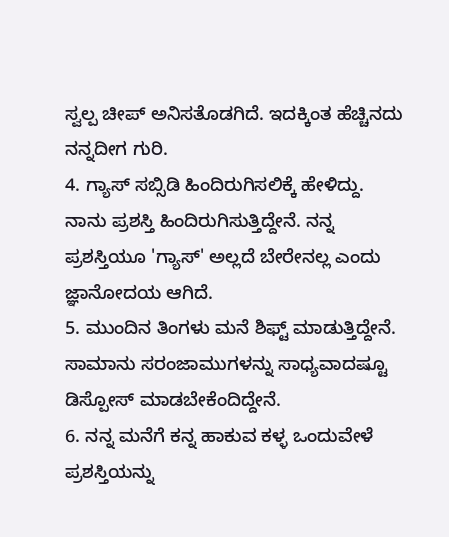ಸ್ವಲ್ಪ ಚೀಪ್ ಅನಿಸತೊಡಗಿದೆ. ಇದಕ್ಕಿಂತ ಹೆಚ್ಚಿನದು ನನ್ನದೀಗ ಗುರಿ.
4. ಗ್ಯಾಸ್ ಸಬ್ಸಿಡಿ ಹಿಂದಿರುಗಿಸಲಿಕ್ಕೆ ಹೇಳಿದ್ದು. ನಾನು ಪ್ರಶಸ್ತಿ ಹಿಂದಿರುಗಿಸುತ್ತಿದ್ದೇನೆ. ನನ್ನ ಪ್ರಶಸ್ತಿಯೂ 'ಗ್ಯಾಸ್' ಅಲ್ಲದೆ ಬೇರೇನಲ್ಲ ಎಂದು ಜ್ಞಾನೋದಯ ಆಗಿದೆ.
5. ಮುಂದಿನ ತಿಂಗಳು ಮನೆ ಶಿಫ್ಟ್ ಮಾಡುತ್ತಿದ್ದೇನೆ. ಸಾಮಾನು ಸರಂಜಾಮುಗಳನ್ನು ಸಾಧ್ಯವಾದಷ್ಟೂ ಡಿಸ್ಪೋಸ್ ಮಾಡಬೇಕೆಂದಿದ್ದೇನೆ.
6. ನನ್ನ ಮನೆಗೆ ಕನ್ನ ಹಾಕುವ ಕಳ್ಳ ಒಂದುವೇಳೆ ಪ್ರಶಸ್ತಿಯನ್ನು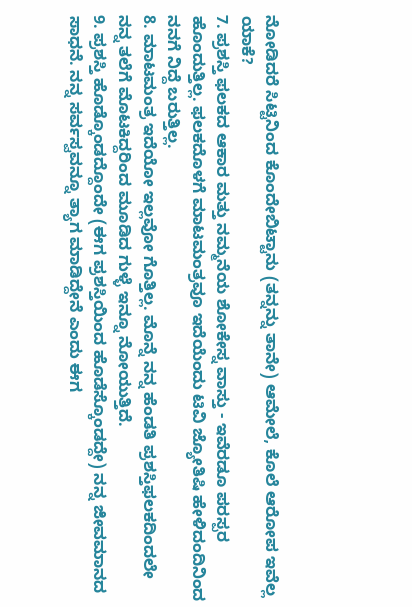ನೋಡಿದರೆ ಸಿಟ್ಟಿನಿಂದ ಕೊಂದೇಬಿಟ್ಟಾನು (ತನ್ನನ್ನು ತಾನೇ) ಆಮೇಲೆ, ಕೊಲೆ ಆರೋಪ ಇವೆಲ್ಲ ಯಾಕೆ?
7. ಪ್ರಶಸ್ತಿ ಫಲಕದ ಆಕಾರ ಮತ್ತು ನಮ್ಮನೆಯ ಶೋಕೇಸ್ನ ವಾಸ್ತು - ಇವೆರಡೂ ಪರಸ್ಪರ ಹೊಂದುತ್ತಿಲ್ಲ. ಫಲಕದೊಳಗೆ ಮಾಟಮಂತ್ರವೂ ಇದೆಯೆಂದು ಟಿವಿ ಜ್ಯೋತಿಷಿ ಹೇಳಿದಂದಿನಿಂದ ನನಗೆ ನಿದ್ದೆ ಬರುತ್ತಿಲ್ಲ.
8. ಮಾಟಮಂತ್ರ ಇದೆಯೋ ಇಲ್ಲವೋ ಗೊತ್ತಿಲ್ಲ. ಮೊನ್ನೆ ನನ್ನ ಹೆಂಡತಿ ಪ್ರಶಸ್ತಿಫಲಕದಿಂದಲೇ ನನ್ನ ತಲೆಗೆ ಮೊಟಕಿದ್ದರಿಂದ ಮೂಡಿದ ಗುಳ್ಳೆ ಇನ್ನೂ ನೋಯುತ್ತಿದೆ.
9. ಪ್ರಶಸ್ತಿ ಹೊಡ್ಕೊಂಡದ್ದೊಂದೇ (ಈಗ ಪ್ರಶಸ್ತಿಯಿಂದ ಹೊಡೆಸ್ಕೊಂಡದ್ದೇ) ನನ್ನ ಜೀವಮಾನದ ಸಾಧನೆ. ನನ್ನ ಸರ್ವಸ್ವವನ್ನೂ ತ್ಯಾಗ ಮಾಡಿದ್ದೇನೆ ಎಂದು ಈಗ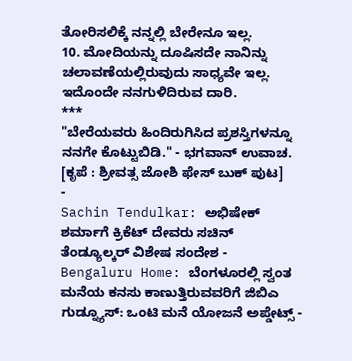ತೋರಿಸಲಿಕ್ಕೆ ನನ್ನಲ್ಲಿ ಬೇರೇನೂ ಇಲ್ಲ.
10. ಮೋದಿಯನ್ನು ದೂಷಿಸದೇ ನಾನಿನ್ನು ಚಲಾವಣೆಯಲ್ಲಿರುವುದು ಸಾಧ್ಯವೇ ಇಲ್ಲ. ಇದೊಂದೇ ನನಗುಳಿದಿರುವ ದಾರಿ.
***
"ಬೇರೆಯವರು ಹಿಂದಿರುಗಿಸಿದ ಪ್ರಶಸ್ತಿಗಳನ್ನೂ ನನಗೇ ಕೊಟ್ಟುಬಿಡಿ." - ಭಗವಾನ್ ಉವಾಚ. [ಕೃಪೆ : ಶ್ರೀವತ್ಸ ಜೋಶಿ ಫೇಸ್ ಬುಕ್ ಪುಟ]
-
Sachin Tendulkar: ಅಭಿಷೇಕ್ ಶರ್ಮಾಗೆ ಕ್ರಿಕೆಟ್ ದೇವರು ಸಚಿನ್ ತೆಂಡ್ಯೂಲ್ಕರ್ ವಿಶೇಷ ಸಂದೇಶ -
Bengaluru Home: ಬೆಂಗಳೂರಲ್ಲಿ ಸ್ವಂತ ಮನೆಯ ಕನಸು ಕಾಣುತ್ತಿರುವವರಿಗೆ ಜಿಬಿಎ ಗುಡ್ನ್ಯೂಸ್: ಒಂಟಿ ಮನೆ ಯೋಜನೆ ಅಪ್ಡೇಟ್ಸ್ -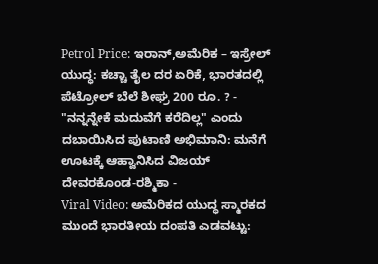Petrol Price: ಇರಾನ್,ಅಮೆರಿಕ – ಇಸ್ರೇಲ್ ಯುದ್ಧ: ಕಚ್ಚಾ ತೈಲ ದರ ಏರಿಕೆ, ಭಾರತದಲ್ಲಿ ಪೆಟ್ರೋಲ್ ಬೆಲೆ ಶೀಘ್ರ 200 ರೂ. ? -
"ನನ್ನನ್ನೇಕೆ ಮದುವೆಗೆ ಕರೆದಿಲ್ಲ" ಎಂದು ದಬಾಯಿಸಿದ ಪುಟಾಣಿ ಅಭಿಮಾನಿ: ಮನೆಗೆ ಊಟಕ್ಕೆ ಆಹ್ವಾನಿಸಿದ ವಿಜಯ್ ದೇವರಕೊಂಡ-ರಶ್ಮಿಕಾ -
Viral Video: ಅಮೆರಿಕದ ಯುದ್ಧ ಸ್ಮಾರಕದ ಮುಂದೆ ಭಾರತೀಯ ದಂಪತಿ ಎಡವಟ್ಟು: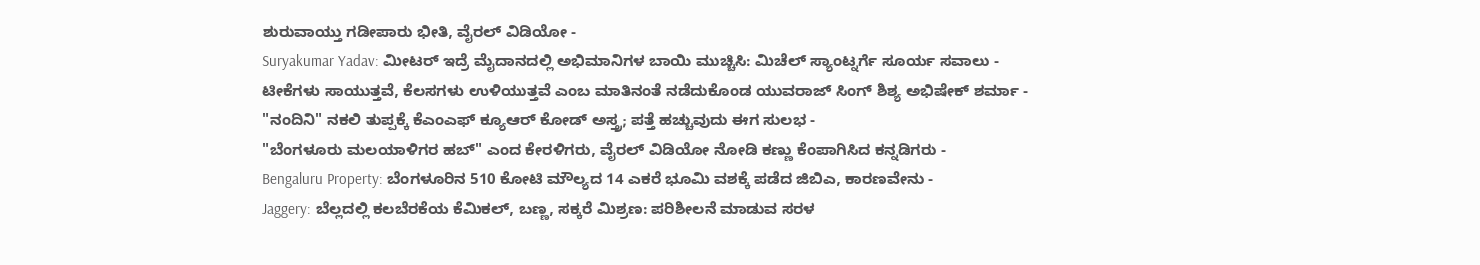ಶುರುವಾಯ್ತು ಗಡೀಪಾರು ಭೀತಿ, ವೈರಲ್ ವಿಡಿಯೋ -
Suryakumar Yadav: ಮೀಟರ್ ಇದ್ರೆ ಮೈದಾನದಲ್ಲಿ ಅಭಿಮಾನಿಗಳ ಬಾಯಿ ಮುಚ್ಚಿಸಿ: ಮಿಚೆಲ್ ಸ್ಯಾಂಟ್ನರ್ಗೆ ಸೂರ್ಯ ಸವಾಲು -
ಟೀಕೆಗಳು ಸಾಯುತ್ತವೆ, ಕೆಲಸಗಳು ಉಳಿಯುತ್ತವೆ ಎಂಬ ಮಾತಿನಂತೆ ನಡೆದುಕೊಂಡ ಯುವರಾಜ್ ಸಿಂಗ್ ಶಿಶ್ಯ ಅಭಿಷೇಕ್ ಶರ್ಮಾ -
"ನಂದಿನಿ" ನಕಲಿ ತುಪ್ಪಕ್ಕೆ ಕೆಎಂಎಫ್ ಕ್ಯೂಆರ್ ಕೋಡ್ ಅಸ್ತ್ರ; ಪತ್ತೆ ಹಚ್ಚುವುದು ಈಗ ಸುಲಭ -
"ಬೆಂಗಳೂರು ಮಲಯಾಳಿಗರ ಹಬ್" ಎಂದ ಕೇರಳಿಗರು, ವೈರಲ್ ವಿಡಿಯೋ ನೋಡಿ ಕಣ್ಣು ಕೆಂಪಾಗಿಸಿದ ಕನ್ನಡಿಗರು -
Bengaluru Property: ಬೆಂಗಳೂರಿನ 510 ಕೋಟಿ ಮೌಲ್ಯದ 14 ಎಕರೆ ಭೂಮಿ ವಶಕ್ಕೆ ಪಡೆದ ಜಿಬಿಎ, ಕಾರಣವೇನು -
Jaggery: ಬೆಲ್ಲದಲ್ಲಿ ಕಲಬೆರಕೆಯ ಕೆಮಿಕಲ್, ಬಣ್ಣ, ಸಕ್ಕರೆ ಮಿಶ್ರಣ: ಪರಿಶೀಲನೆ ಮಾಡುವ ಸರಳ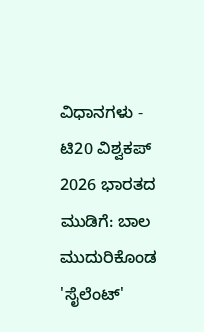ವಿಧಾನಗಳು -
ಟಿ20 ವಿಶ್ವಕಪ್ 2026 ಭಾರತದ ಮುಡಿಗೆ: ಬಾಲ ಮುದುರಿಕೊಂಡ 'ಸೈಲೆಂಟ್'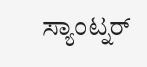ಸ್ಯಾಂಟ್ನರ್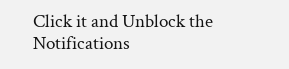Click it and Unblock the Notifications